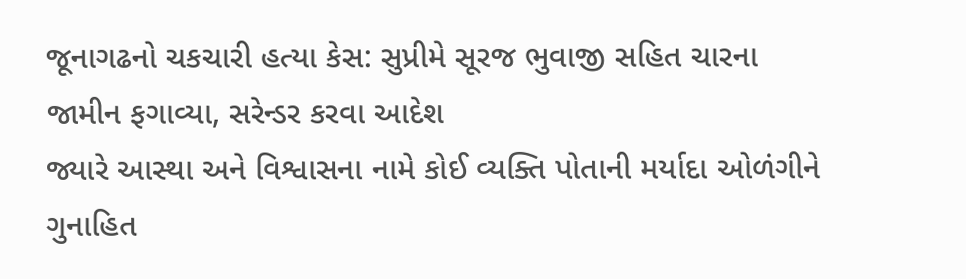જૂનાગઢનો ચકચારી હત્યા કેસ: સુપ્રીમે સૂરજ ભુવાજી સહિત ચારના જામીન ફગાવ્યા, સરેન્ડર કરવા આદેશ
જ્યારે આસ્થા અને વિશ્વાસના નામે કોઈ વ્યક્તિ પોતાની મર્યાદા ઓળંગીને ગુનાહિત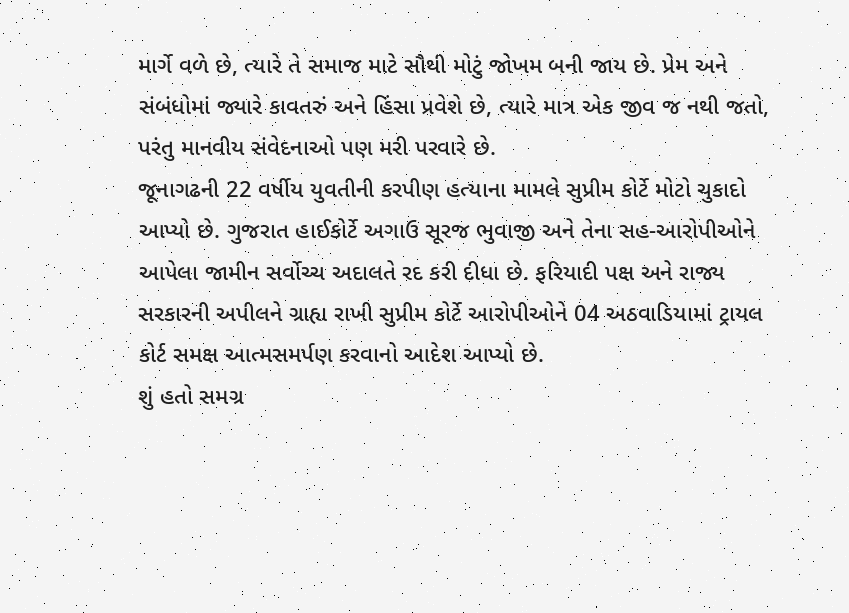માર્ગે વળે છે, ત્યારે તે સમાજ માટે સૌથી મોટું જોખમ બની જાય છે. પ્રેમ અને સંબંધોમાં જ્યારે કાવતરું અને હિંસા પ્રવેશે છે, ત્યારે માત્ર એક જીવ જ નથી જતો, પરંતુ માનવીય સંવેદનાઓ પણ મરી પરવારે છે.
જૂનાગઢની 22 વર્ષીય યુવતીની કરપીણ હત્યાના મામલે સુપ્રીમ કોર્ટે મોટો ચુકાદો આપ્યો છે. ગુજરાત હાઈકોર્ટે અગાઉ સૂરજ ભુવાજી અને તેના સહ-આરોપીઓને આપેલા જામીન સર્વોચ્ચ અદાલતે રદ કરી દીધા છે. ફરિયાદી પક્ષ અને રાજ્ય સરકારની અપીલને ગ્રાહ્ય રાખી સુપ્રીમ કોર્ટે આરોપીઓને 04 અઠવાડિયામાં ટ્રાયલ કોર્ટ સમક્ષ આત્મસમર્પણ કરવાનો આદેશ આપ્યો છે.
શું હતો સમગ્ર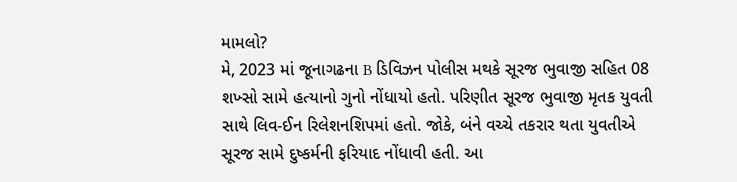મામલો?
મે, 2023 માં જૂનાગઢના B ડિવિઝન પોલીસ મથકે સૂરજ ભુવાજી સહિત 08 શખ્સો સામે હત્યાનો ગુનો નોંધાયો હતો. પરિણીત સૂરજ ભુવાજી મૃતક યુવતી સાથે લિવ-ઈન રિલેશનશિપમાં હતો. જોકે, બંને વચ્ચે તકરાર થતા યુવતીએ સૂરજ સામે દુષ્કર્મની ફરિયાદ નોંધાવી હતી. આ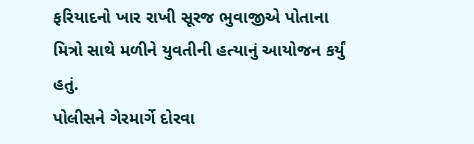ફરિયાદનો ખાર રાખી સૂરજ ભુવાજીએ પોતાના મિત્રો સાથે મળીને યુવતીની હત્યાનું આયોજન કર્યું હતું.
પોલીસને ગેરમાર્ગે દોરવા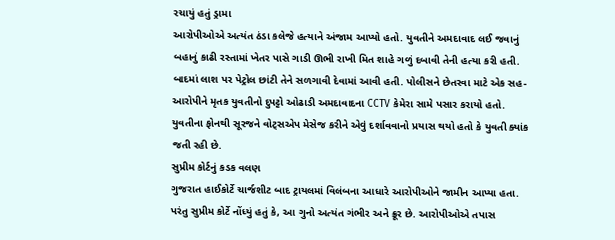રચાયું હતું ડ્રામા
આરોપીઓએ અત્યંત ઠંડા કલેજે હત્યાને અંજામ આપ્યો હતો. યુવતીને અમદાવાદ લઈ જવાનું બહાનું કાઢી રસ્તામાં ખેતર પાસે ગાડી ઊભી રાખી મિત શાહે ગળું દબાવી તેની હત્યા કરી હતી. બાદમાં લાશ પર પેટ્રોલ છાંટી તેને સળગાવી દેવામાં આવી હતી. પોલીસને છેતરવા માટે એક સહ-આરોપીને મૃતક યુવતીનો દુપટ્ટો ઓઢાડી અમદાવાદના CCTV કેમેરા સામે પસાર કરાયો હતો. યુવતીના ફોનથી સૂરજને વોટ્સએપ મેસેજ કરીને એવું દર્શાવવાનો પ્રયાસ થયો હતો કે યુવતી ક્યાંક જતી રહી છે.
સુપ્રીમ કોર્ટનું કડક વલણ
ગુજરાત હાઈકોર્ટે ચાર્જશીટ બાદ ટ્રાયલમાં વિલંબના આધારે આરોપીઓને જામીન આપ્યા હતા. પરંતુ સુપ્રીમ કોર્ટે નોંધ્યું હતું કે, આ ગુનો અત્યંત ગંભીર અને ક્રૂર છે. આરોપીઓએ તપાસ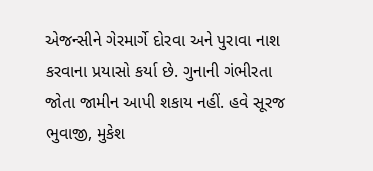એજન્સીને ગેરમાર્ગે દોરવા અને પુરાવા નાશ કરવાના પ્રયાસો કર્યા છે. ગુનાની ગંભીરતા જોતા જામીન આપી શકાય નહીં. હવે સૂરજ ભુવાજી, મુકેશ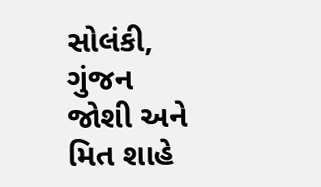સોલંકી, ગુંજન જોશી અને મિત શાહે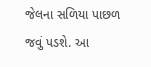જેલના સળિયા પાછળ જવું પડશે. આ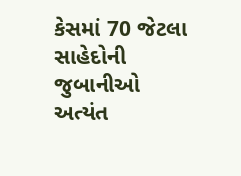કેસમાં 70 જેટલા સાહેદોની જુબાનીઓ અત્યંત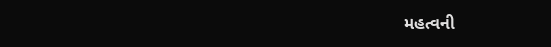મહત્વની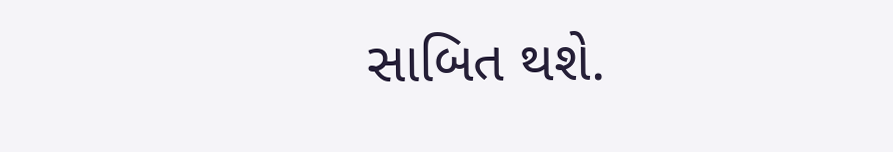સાબિત થશે.